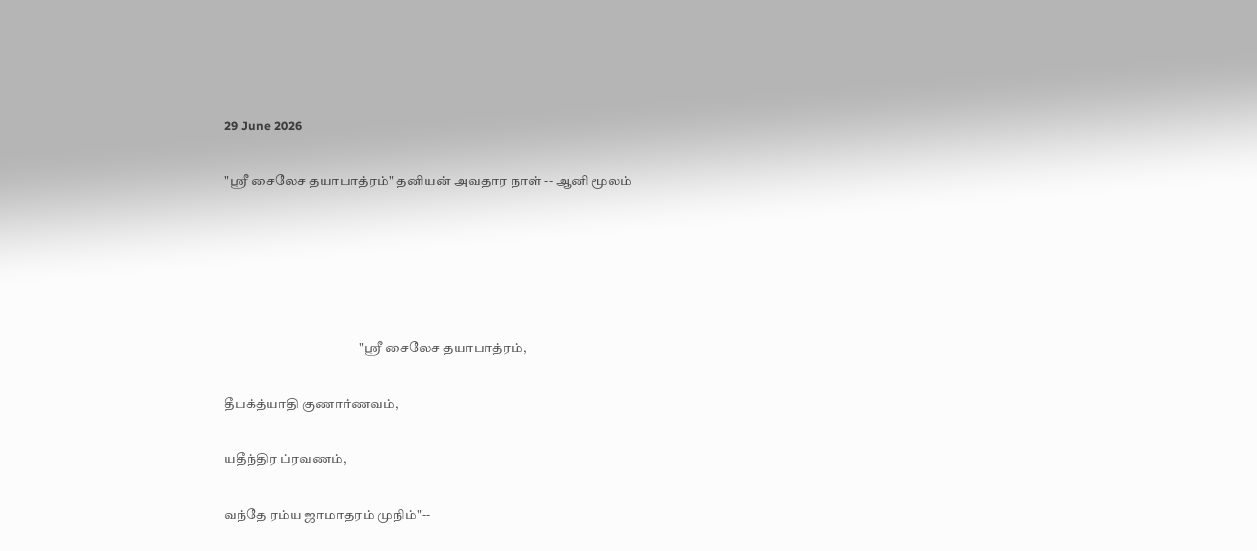29 June 2026

"ஶ்ரீ சைலேச தயாபாத்ரம்" தனியன் அவதார நாள் -- ஆனி மூலம்





                                                   "ஶ்ரீ சைலேச தயாபாத்ரம்,

தீபக்த்யாதி குணார்ணவம்,

யதீந்திர ப்ரவணம்,

வந்தே ரம்ய ஜாமாதரம் முநிம்"--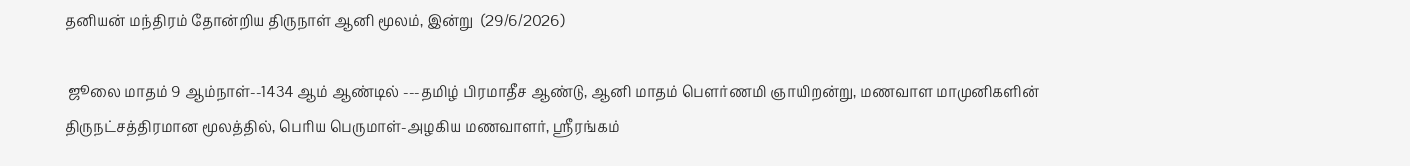தனியன் மந்திரம் தோன்றிய திருநாள் ஆனி மூலம், இன்று  (29/6/2026)

 ஜூலை மாதம் 9 ஆம்நாள்--1434 ஆம் ஆண்டில் ---தமிழ் பிரமாதீச ஆண்டு, ஆனி மாதம் பெளர்ணமி ஞாயிறன்று, மணவாள மாமுனிகளின் திருநட்சத்திரமான மூலத்தில், பெரிய பெருமாள்-அழகிய மணவாளர், ஸ்ரீரங்கம்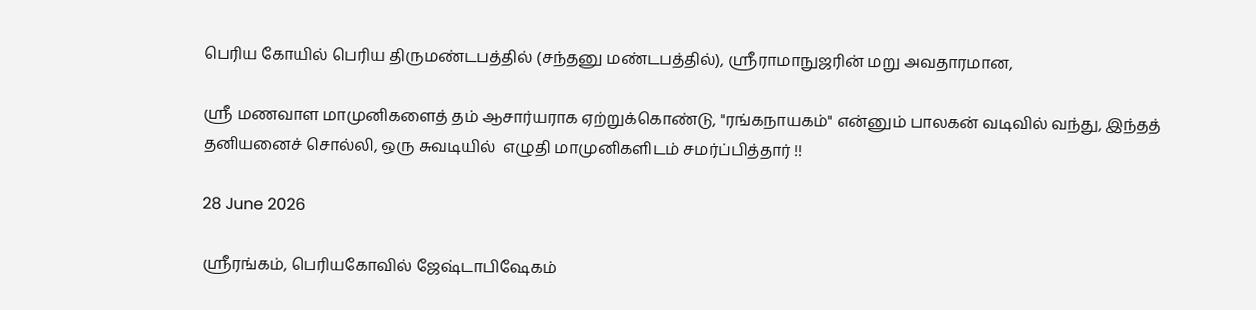பெரிய கோயில் பெரிய திருமண்டபத்தில் (சந்தனு மண்டபத்தில்), ஸ்ரீராமாநுஜரின் மறு அவதாரமான,

ஸ்ரீ மணவாள மாமுனிகளைத் தம் ஆசார்யராக ஏற்றுக்கொண்டு, "ரங்கநாயகம்" என்னும் பாலகன் வடிவில் வந்து, இந்தத் தனியனைச் சொல்லி, ஒரு சுவடியில்  எழுதி மாமுனிகளிடம் சமர்ப்பித்தார் !!

28 June 2026

ஸ்ரீரங்கம், பெரியகோவில் ஜேஷ்டாபிஷேகம்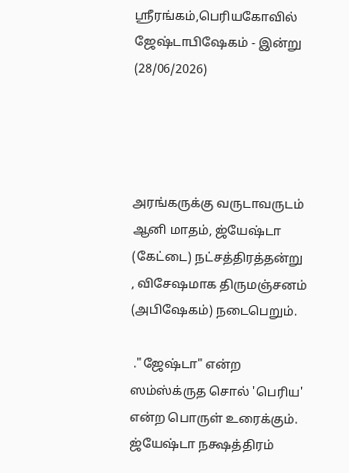ஸ்ரீரங்கம்,பெரியகோவில் ஜேஷ்டாபிஷேகம் - இன்று (28/06/2026)




அரங்கருக்கு வருடாவருடம் ஆனி மாதம், ஜ்யேஷ்டா (கேட்டை) நட்சத்திரத்தன்று , விசேஷமாக திருமஞ்சனம் (அபிஷேகம்) நடைபெறும்.

 ."ஜேஷ்டா" என்ற ஸம்ஸ்க்ருத சொல் 'பெரிய' என்ற பொருள் உரைக்கும். ஜ்யேஷ்டா நக்ஷத்திரம்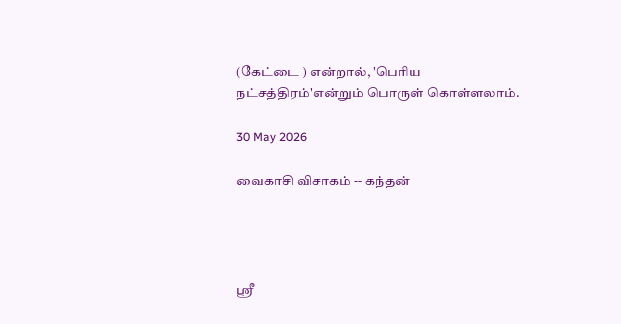(கேட்டை ) என்றால், 'பெரிய நட்சத்திரம்'என்றும் பொருள் கொள்ளலாம்.

30 May 2026

வைகாசி விசாகம் -- கந்தன்




ஸ்ரீ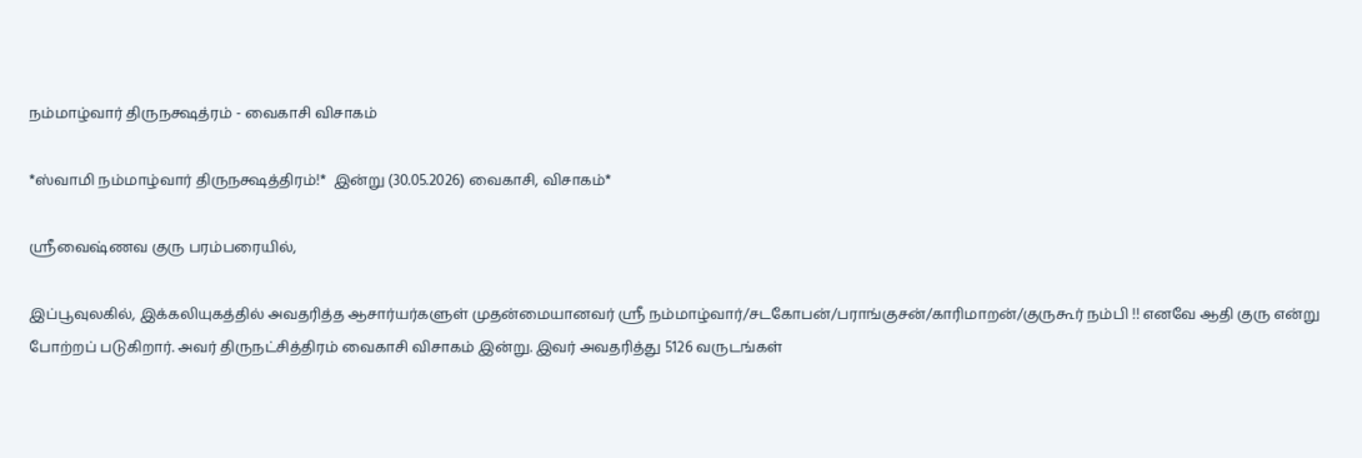நம்மாழ்வார் திருநக்ஷத்ரம் - வைகாசி விசாகம்

*ஸ்வாமி நம்மாழ்வார் திருநக்ஷத்திரம்!*  இன்று (30.05.2026) வைகாசி, விசாகம்*

ஸ்ரீவைஷ்ணவ குரு பரம்பரையில்,

இப்பூவுலகில், இக்கலியுகத்தில் அவதரித்த ஆசார்யர்களுள் முதன்மையானவர் ஸ்ரீ நம்மாழ்வார்/சடகோபன்/பராங்குசன்/காரிமாறன்/குருகூர் நம்பி !! எனவே ஆதி குரு என்று போற்றப் படுகிறார். அவர் திருநட்சித்திரம் வைகாசி விசாகம் இன்று. இவர் அவதரித்து 5126 வருடங்கள்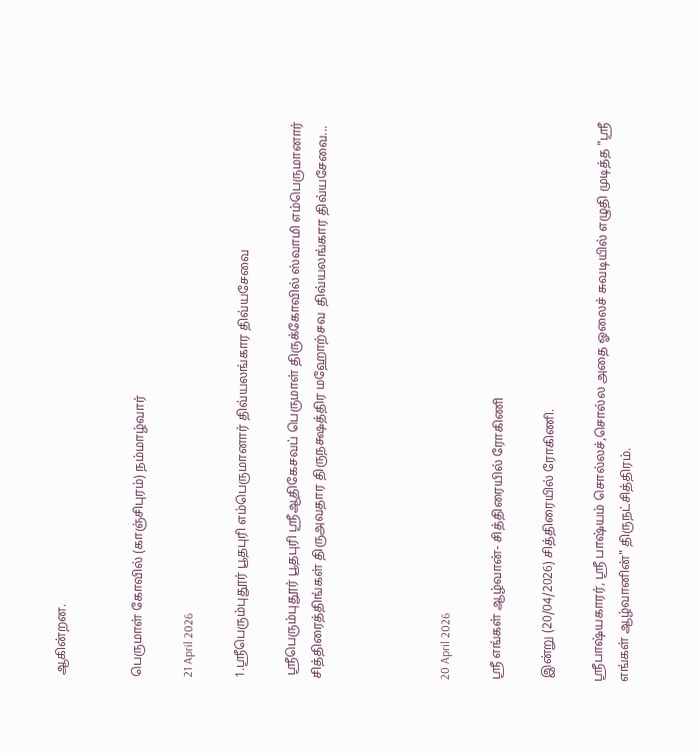ஆகின்றன.


பெருமாள் கோவில் (காஞ்சிபுரம்) நம்மாழ்வார்

21 April 2026

1.ஸ்ரீபெரும்புதூர் பூதபுரி எம்பெருமானார் திவ்யலங்கார திவ்யசேவை

 ஸ்ரீபெரும்புதூர் பூதபுரி ஸ்ரீஆதிகேசவப் பெருமாள் திருக்கோவில் ஸ்வாமி எம்பெருமானார் சித்திரைத்திங்கள் திருஅவதார திருநக்ஷத்திர மஹோற்சவ  திவ்யலங்கார திவ்யசேவை...




20 April 2026

ஸ்ரீ எங்கள் ஆழ்வான்- சித்திரையில் ரோகிணி

 இன்று (20/04/2026) சித்திரையில் ரோகிணி.

ஸ்ரீபாஷ்யகாரர், ஸ்ரீ பாஷ்யம் சொல்லச்,சொல்ல அதை ஓலைச் சுவடியில் எழுதி முடித்த "ஸ்ரீ எங்கள் ஆழ்வானின்" திருநட்சித்திரம்.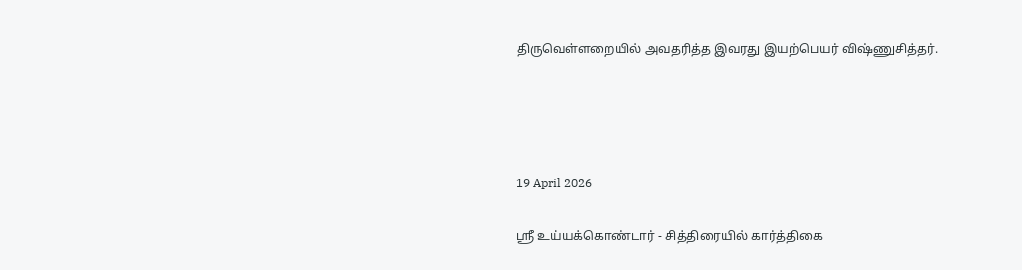திருவெள்ளறையில் அவதரித்த இவரது இயற்பெயர் விஷ்ணுசித்தர்.




19 April 2026

ஸ்ரீ உய்யக்கொண்டார் - சித்திரையில் கார்த்திகை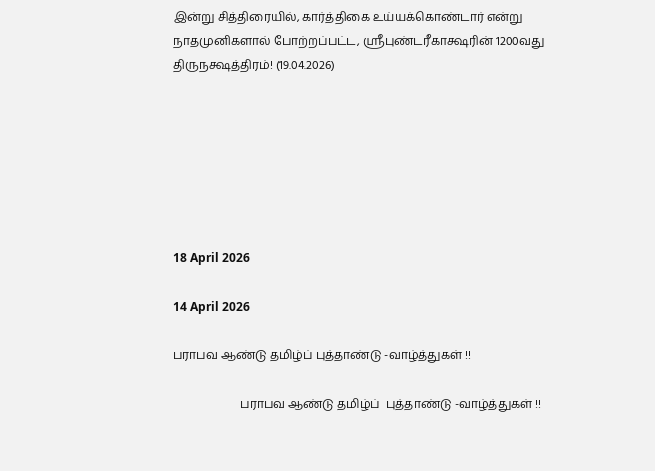இன்று சித்திரையில், கார்த்திகை உய்யக்கொண்டார் என்று நாதமுனிகளால் போற்றப்பட்ட, ஸ்ரீபுண்டரீகாக்ஷரின் 1200வது திருநக்ஷத்திரம்! (19.04.2026)







18 April 2026

14 April 2026

பராபவ ஆண்டு தமிழ்ப் புத்தாண்டு -வாழ்த்துகள் !!

                       பராபவ ஆண்டு தமிழ்ப்  புத்தாண்டு -வாழ்த்துகள் !!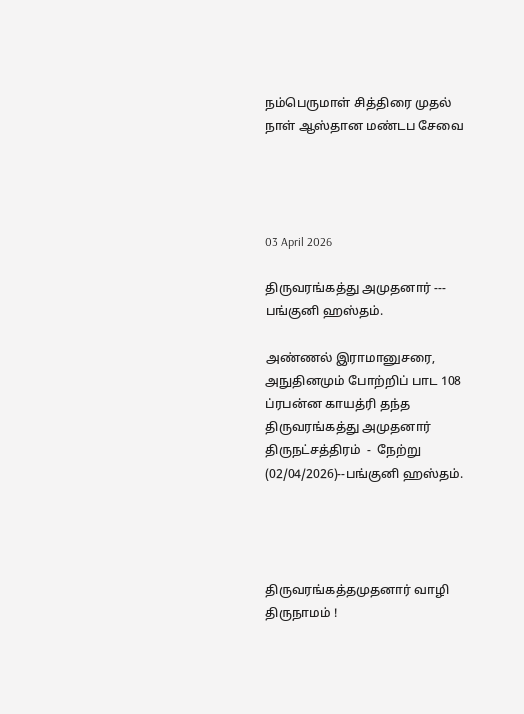நம்பெருமாள் சித்திரை முதல் நாள் ஆஸ்தான மண்டப சேவை




03 April 2026

திருவரங்கத்து அமுதனார் --- பங்குனி ஹஸ்தம்.

அண்ணல் இராமானுசரை, அநுதினமும் போற்றிப் பாட 108 ப்ரபன்ன காயத்ரி தந்த திருவரங்கத்து அமுதனார் திருநட்சத்திரம்  -  நேற்று  (02/04/2026)--பங்குனி ஹஸ்தம்.




திருவரங்கத்தமுதனார் வாழி திருநாமம் !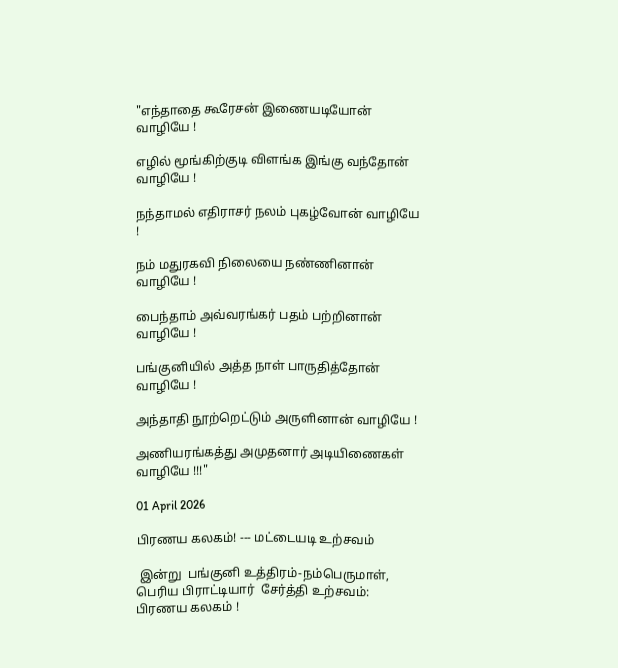"எந்தாதை கூரேசன் இணையடியோன் வாழியே !

எழில் மூங்கிற்குடி விளங்க இங்கு வந்தோன் வாழியே !

நந்தாமல் எதிராசர் நலம் புகழ்வோன் வாழியே !

நம் மதுரகவி நிலையை நண்ணினான் வாழியே !

பைந்தாம் அவ்வரங்கர் பதம் பற்றினான் வாழியே !

பங்குனியில் அத்த நாள் பாருதித்தோன் வாழியே !

அந்தாதி நூற்றெட்டும் அருளினான் வாழியே !

அணியரங்கத்து அமுதனார் அடியிணைகள் வாழியே !!!"

01 April 2026

பிரணய கலகம்! --- மட்டையடி உற்சவம்

 இன்று  பங்குனி உத்திரம்-நம்பெருமாள், பெரிய பிராட்டியார்  சேர்த்தி உற்சவம்: பிரணய கலகம் !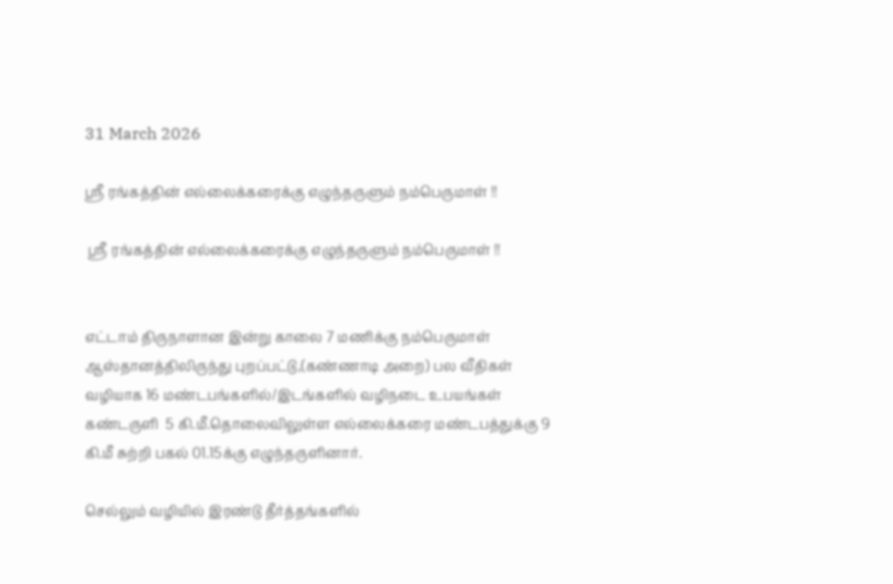31 March 2026

ஸ்ரீ ரங்கத்தின் எல்லைக்கரைக்கு எழுந்தருளும் நம்பெருமாள் !!

 ஸ்ரீ ரங்கத்தின் எல்லைக்கரைக்கு எழுந்தருளும் நம்பெருமாள் !!


எட்டாம் திருநாளான இன்று காலை 7 மணிக்கு நம்பெருமாள் ஆஸ்தானத்திலிருந்து புறப்பட்டு,(கண்ணாடி அறை) பல வீதிகள் வழியாக 16 மண்டபங்களில்/இடங்களில் வழிநடை உபயங்கள் கண்டருளி  5 கி.மீ.தொலைவிலுள்ள எல்லைக்கரை மண்டபத்துக்கு 9 கி.மீ சுற்றி பகல் 01.15க்கு எழுந்தருளினார்.

செல்லும் வழியில் இரண்டு தீர்த்தங்களில்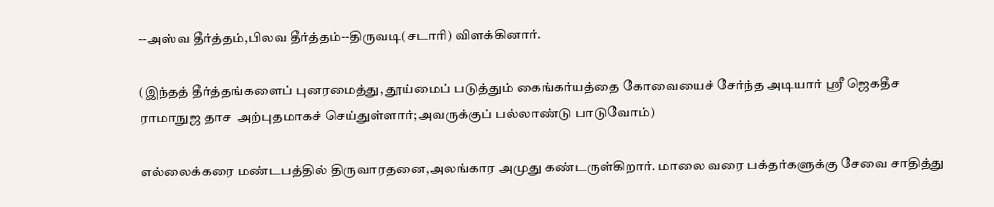--அஸ்வ தீர்த்தம்,பிலவ தீர்த்தம்--திருவடி(சடாரி) விளக்கினார்.

(இந்தத் தீர்த்தங்களைப் புனரமைத்து, தூய்மைப் படுத்தும் கைங்கர்யத்தை கோவையைச் சேர்ந்த அடியார் ஸ்ரீ ஜெகதீச ராமாநுஜ தாச  அற்புதமாகச் செய்துள்ளார்;அவருக்குப் பல்லாண்டு பாடுவோம்)

எல்லைக்கரை மண்டபத்தில் திருவாரதனை,அலங்கார அமுது கண்டருள்கிறார். மாலை வரை பக்தர்களுக்கு சேவை சாதித்து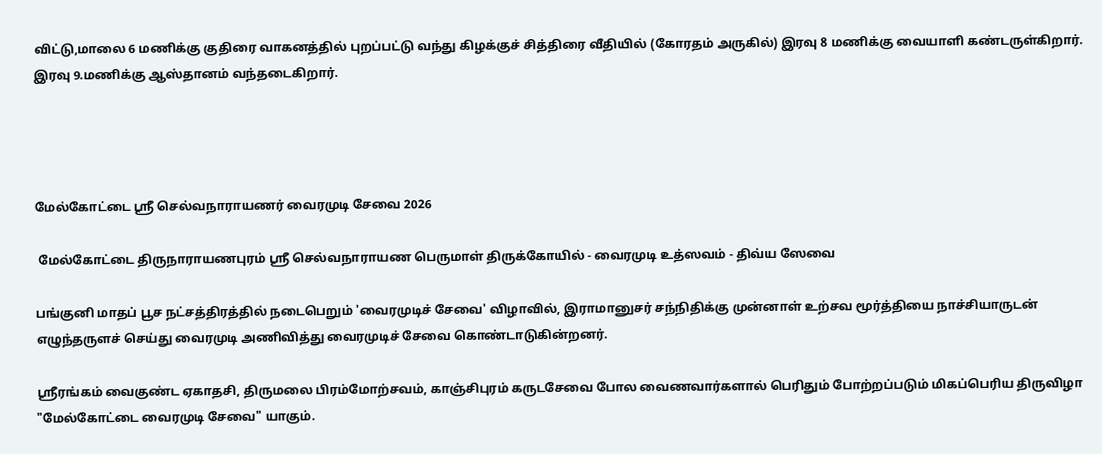விட்டு,மாலை 6 மணிக்கு குதிரை வாகனத்தில் புறப்பட்டு வந்து கிழக்குச் சித்திரை வீதியில் (கோரதம் அருகில்) இரவு 8 மணிக்கு வையாளி கண்டருள்கிறார். இரவு 9.மணிக்கு ஆஸ்தானம் வந்தடைகிறார்.




மேல்கோட்டை ஸ்ரீ செல்வநாராயணர் வைரமுடி சேவை 2026

 மேல்கோட்டை திருநாராயணபுரம் ஸ்ரீ செல்வநாராயண பெருமாள் திருக்கோயில் - வைரமுடி உத்ஸவம் - திவ்ய ஸேவை

பங்குனி மாதப் பூச நட்சத்திரத்தில் நடைபெறும் 'வைரமுடிச் சேவை' விழாவில், இராமானுசர் சந்நிதிக்கு முன்னாள் உற்சவ மூர்த்தியை நாச்சியாருடன் எழுந்தருளச் செய்து வைரமுடி அணிவித்து வைரமுடிச் சேவை கொண்டாடுகின்றனர்.

ஸ்ரீரங்கம் வைகுண்ட ஏகாதசி, திருமலை பிரம்மோற்சவம், காஞ்சிபுரம் கருடசேவை போல வைணவார்களால் பெரிதும் போற்றப்படும் மிகப்பெரிய திருவிழா "மேல்கோட்டை வைரமுடி சேவை" யாகும்.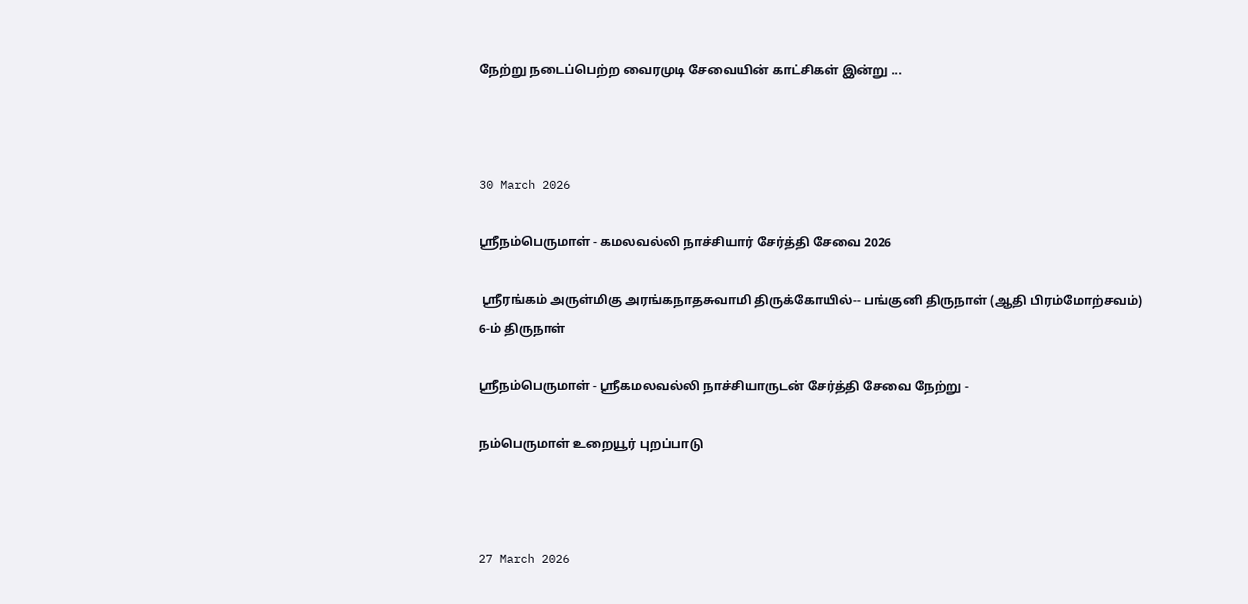நேற்று நடைப்பெற்ற வைரமுடி சேவையின் காட்சிகள் இன்று ...



30 March 2026

ஸ்ரீநம்பெருமாள் - கமலவல்லி நாச்சியார் சேர்த்தி சேவை 2026

 ஸ்ரீரங்கம் அருள்மிகு அரங்கநாதசுவாமி திருக்கோயில்-- பங்குனி திருநாள் (ஆதி பிரம்மோற்சவம்) 6-ம் திருநாள்

ஸ்ரீநம்பெருமாள் - ஸ்ரீகமலவல்லி நாச்சியாருடன் சேர்த்தி சேவை நேற்று -

நம்பெருமாள் உறையூர் புறப்பாடு



27 March 2026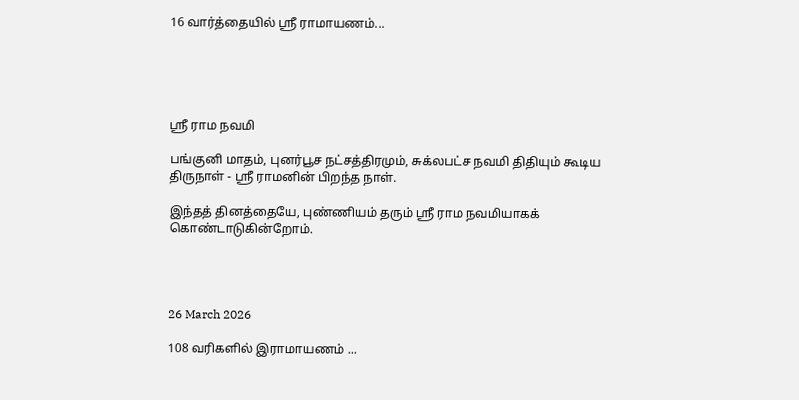16 வார்த்தையில் ஸ்ரீ ராமாயணம்...





ஸ்ரீ ராம நவமி

பங்குனி மாதம், புனர்பூச நட்சத்திரமும், சுக்லபட்ச நவமி திதியும் கூடிய திருநாள் - ஸ்ரீ ராமனின் பிறந்த நாள்.

இந்தத் தினத்தையே, புண்ணியம் தரும் ஸ்ரீ ராம நவமியாகக் கொண்டாடுகின்றோம்.




26 March 2026

108 வரிகளில் இராமாயணம் ...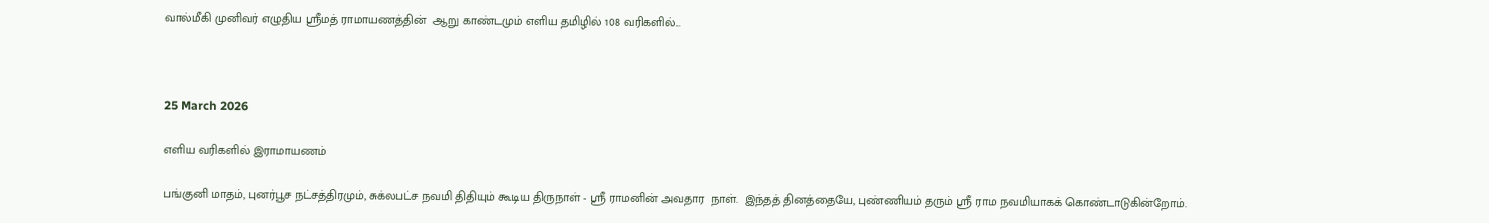வால்மீகி முனிவர் எழுதிய ஸ்ரீமத் ராமாயணத்தின்  ஆறு காண்டமும் எளிய தமிழில் 108 வரிகளில்...



25 March 2026

எளிய வரிகளில் இராமாயணம்

பங்குனி மாதம், புனர்பூச நட்சத்திரமும், சுக்லபட்ச நவமி திதியும் கூடிய திருநாள் - ஸ்ரீ ராமனின் அவதார  நாள்.  இந்தத் தினத்தையே, புண்ணியம் தரும் ஸ்ரீ ராம நவமியாகக் கொண்டாடுகின்றோம்.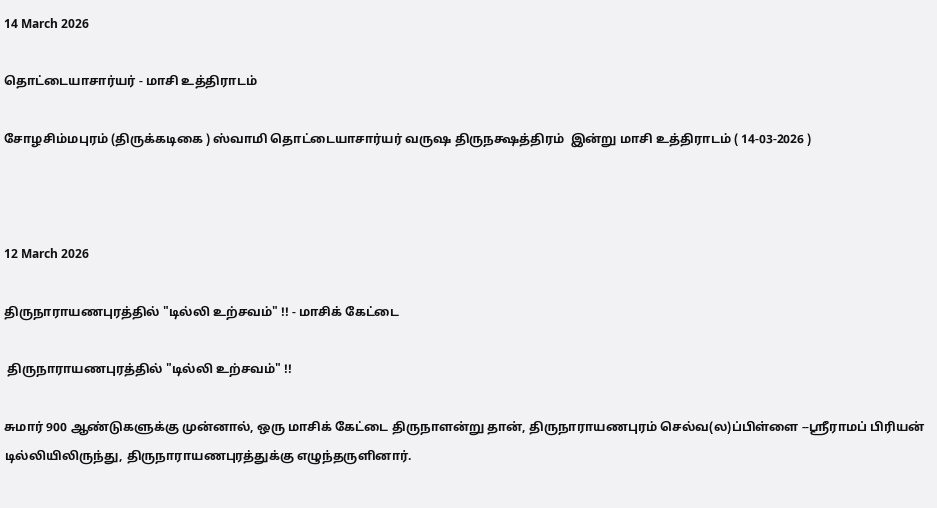14 March 2026

தொட்டையாசார்யர் - மாசி உத்திராடம்

சோழசிம்மபுரம் (திருக்கடிகை ) ஸ்வாமி தொட்டையாசார்யர் வருஷ திருநக்ஷத்திரம்  இன்று மாசி உத்திராடம் ( 14-03-2026 )



12 March 2026

திருநாராயணபுரத்தில் "டில்லி உற்சவம்" !! - மாசிக் கேட்டை

 திருநாராயணபுரத்தில் "டில்லி உற்சவம்" !!

சுமார் 900 ஆண்டுகளுக்கு முன்னால், ஒரு மாசிக் கேட்டை திருநாளன்று தான், திருநாராயணபுரம் செல்வ(ல)ப்பிள்ளை --ஸ்ரீராமப் பிரியன் டில்லியிலிருந்து, திருநாராயணபுரத்துக்கு எழுந்தருளினார்.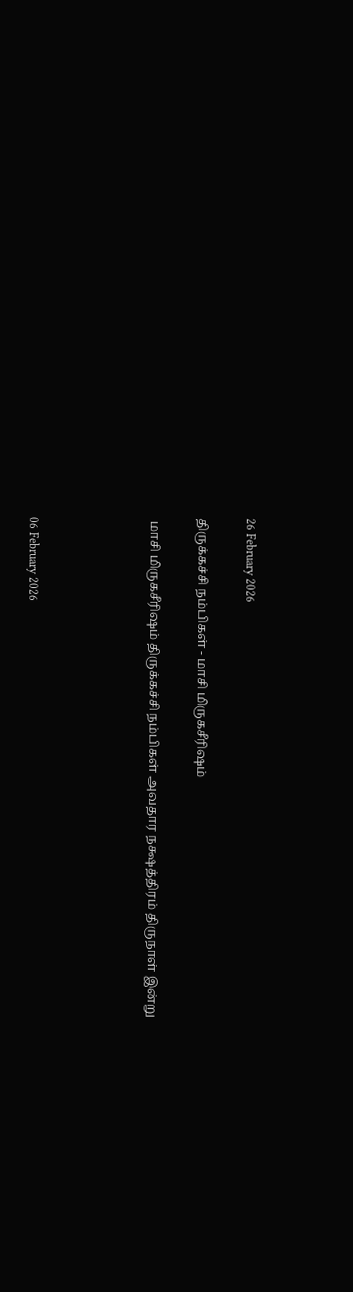26 February 2026

திருக்கச்சி நம்பிகள் - மாசி மிருகசீரிஷம்

 மாசி மிருகசீரிஷம் திருக்கச்சி நம்பிகள் அவதார நக்ஷத்திரம் திருநாள் இன்று




06 February 2026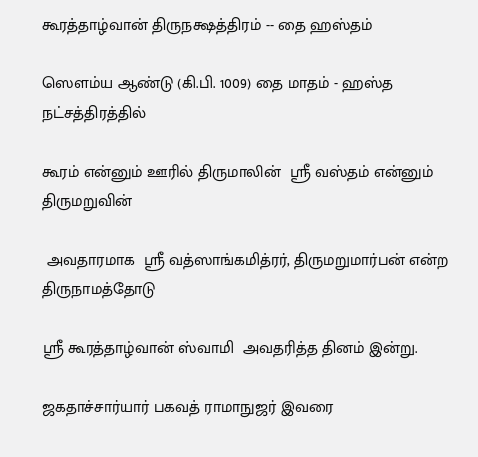கூரத்தாழ்வான் திருநக்ஷத்திரம் -- தை ஹஸ்தம்

ஸௌம்ய ஆண்டு (கி.பி. 1009) தை மாதம் - ஹஸ்த நட்சத்திரத்தில்

கூரம் என்னும் ஊரில் திருமாலின்  ஸ்ரீ வஸ்தம் என்னும் திருமறுவின்

 அவதாரமாக  ஸ்ரீ வத்ஸாங்கமித்ரர், திருமறுமார்பன் என்ற திருநாமத்தோடு

ஸ்ரீ கூரத்தாழ்வான் ஸ்வாமி  அவதரித்த தினம் இன்று.

ஜகதாச்சார்யார் பகவத் ராமாநுஜர் இவரை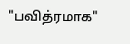"பவித்ரமாக"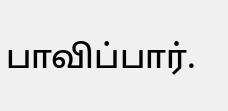பாவிப்பார்.